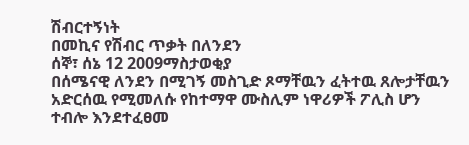ሽብርተኝነት
በመኪና የሽብር ጥቃት በለንደን
ሰኞ፣ ሰኔ 12 2009ማስታወቂያ
በሰሜናዊ ለንደን በሚገኝ መስጊድ ጾማቸዉን ፈትተዉ ጸሎታቸዉን አድርሰዉ የሚመለሱ የከተማዋ ሙስሊም ነዋሪዎች ፖሊስ ሆን ተብሎ እንደተፈፀመ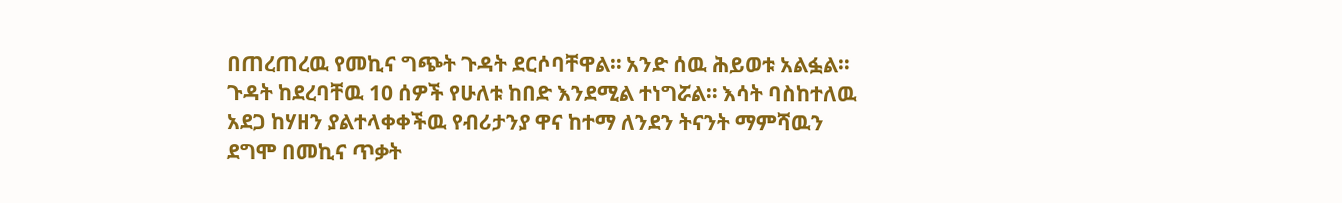በጠረጠረዉ የመኪና ግጭት ጉዳት ደርሶባቸዋል። አንድ ሰዉ ሕይወቱ አልፏል። ጉዳት ከደረባቸዉ 10 ሰዎች የሁለቱ ከበድ እንደሚል ተነግሯል። እሳት ባስከተለዉ አደጋ ከሃዘን ያልተላቀቀችዉ የብሪታንያ ዋና ከተማ ለንደን ትናንት ማምሻዉን ደግሞ በመኪና ጥቃት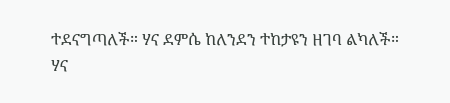ተደናግጣለች። ሃና ደምሴ ከለንደን ተከታዩን ዘገባ ልካለች።
ሃና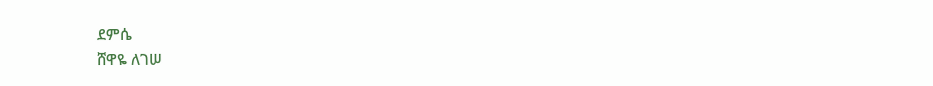ደምሴ
ሸዋዬ ለገሠ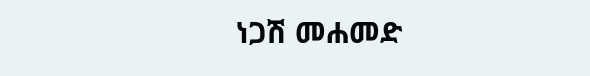ነጋሽ መሐመድ